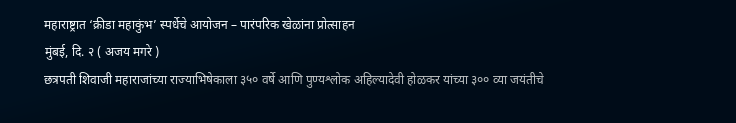महाराष्ट्रात ‘क्रीडा महाकुंभ’ स्पर्धेचे आयोजन – पारंपरिक खेळांना प्रोत्साहन
मुंबई, दि. २ ( अजय मगरे )
छत्रपती शिवाजी महाराजांच्या राज्याभिषेकाला ३५० वर्षे आणि पुण्यश्लोक अहिल्यादेवी होळकर यांच्या ३०० व्या जयंतीचे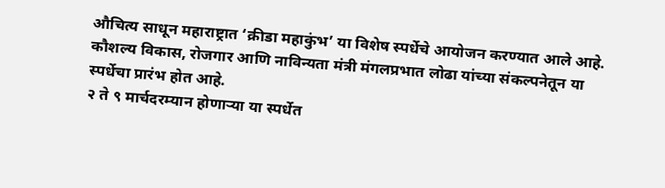औचित्य साधून महाराष्ट्रात ‘क्रीडा महाकुंभ’ या विशेष स्पर्धेचे आयोजन करण्यात आले आहे. कौशल्य विकास, रोजगार आणि नाविन्यता मंत्री मंगलप्रभात लोढा यांच्या संकल्पनेतून या स्पर्धेचा प्रारंभ होत आहे.
२ ते ९ मार्चदरम्यान होणाऱ्या या स्पर्धेत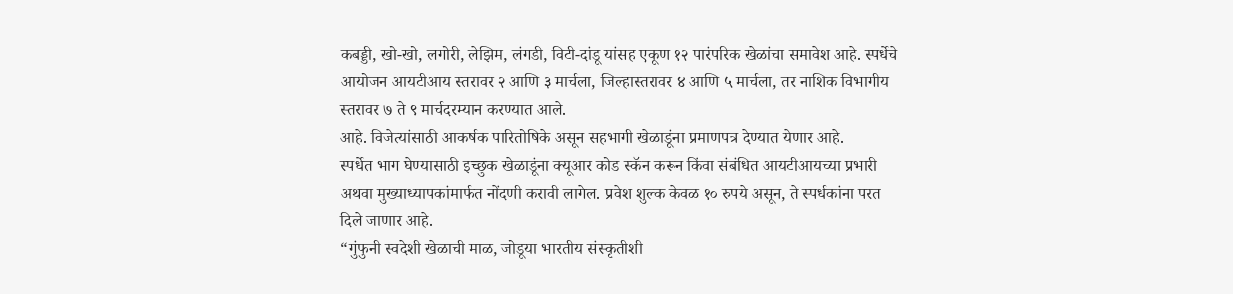कबड्डी, खो-खो, लगोरी, लेझिम, लंगडी, विटी-दांडू यांसह एकूण १२ पारंपरिक खेळांचा समावेश आहे. स्पर्धेचे आयोजन आयटीआय स्तरावर २ आणि ३ मार्चला, जिल्हास्तरावर ४ आणि ५ मार्चला, तर नाशिक विभागीय स्तरावर ७ ते ९ मार्चदरम्यान करण्यात आले.
आहे. विजेत्यांसाठी आकर्षक पारितोषिके असून सहभागी खेळाडूंना प्रमाणपत्र देण्यात येणार आहे.
स्पर्धेत भाग घेण्यासाठी इच्छुक खेळाडूंना क्यूआर कोड स्कॅन करून किंवा संबंधित आयटीआयच्या प्रभारी अथवा मुख्याध्यापकांमार्फत नोंदणी करावी लागेल. प्रवेश शुल्क केवळ १० रुपये असून, ते स्पर्धकांना परत दिले जाणार आहे.
“गुंफुनी स्वदेशी खेळाची माळ, जोडूया भारतीय संस्कृतीशी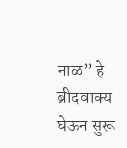नाळ” हे ब्रीदवाक्य घेऊन सुरू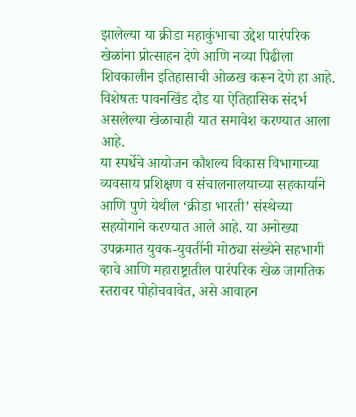झालेल्या या क्रीडा महाकुंभाचा उद्देश पारंपरिक खेळांना प्रोत्साहन देणे आणि नव्या पिढीला शिवकालीन इतिहासाची ओळख करून देणे हा आहे. विशेषतः पावनखिंड दौड या ऐतिहासिक संदर्भ असलेल्या खेळाचाही यात समावेश करण्यात आला आहे.
या स्पर्धेचे आयोजन कौशल्य विकास विभागाच्या व्यवसाय प्रशिक्षण व संचालनालयाच्या सहकार्याने आणि पुणे येथील ‘क्रीडा भारती’ संस्थेच्या सहयोगाने करण्यात आले आहे. या अनोख्या उपक्रमात युवक-युवतींनी मोठ्या संख्येने सहभागी व्हावे आणि महाराष्ट्रातील पारंपरिक खेळ जागतिक स्तरावर पोहोचवावेत, असे आवाहन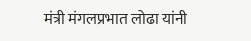मंत्री मंगलप्रभात लोढा यांनी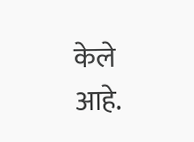केले आहे.